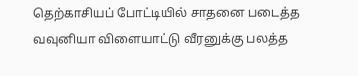தெற்காசியப் போட்டியில் சாதனை படைத்த வவுனியா விளையாட்டு வீரனுக்கு பலத்த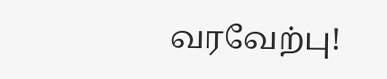வரவேற்பு!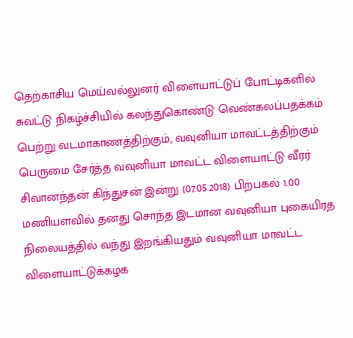தெற்காசிய மெய்வல்லுனர் விளையாட்டுப் போட்டிகளில் சுவட்டு நிகழ்ச்சியில் கலந்துகொண்டு வெண்கலப்பதக்கம் பெற்று வடமாகாணத்திற்கும், வவுனியா மாவட்டத்திற்கும் பெருமை சேர்த்த வவுனியா மாவட்ட விளையாட்டு வீரர் சிவானந்தன் கிந்துசன் இன்று (07.05.2018) பிற்பகல் 1.00 மணியளவில் தனது சொந்த இடமான வவுனியா புகையிரத நிலையத்தில் வந்து இறங்கியதும் வவுனியா மாவட்ட விளையாட்டுக்கழக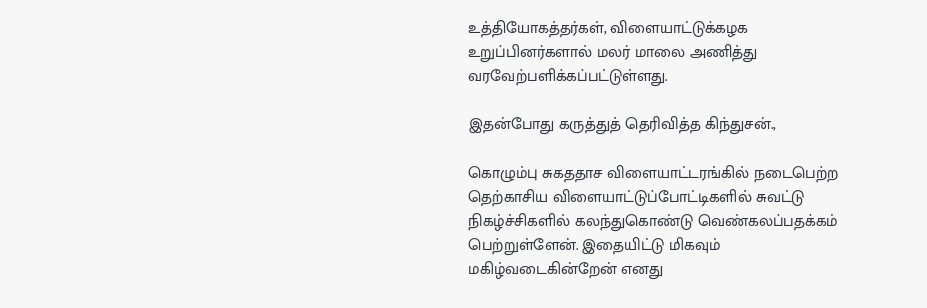உத்தியோகத்தர்கள், விளையாட்டுக்கழக உறுப்பினர்களால் மலர் மாலை அணித்து வரவேற்பளிக்கப்பட்டுள்ளது.

இதன்போது கருத்துத் தெரிவித்த கிந்துசன்.,

கொழும்பு சுகததாச விளையாட்டரங்கில் நடைபெற்ற தெற்காசிய விளையாட்டுப்போட்டிகளில் சுவட்டு நிகழ்ச்சிகளில் கலந்துகொண்டு வெண்கலப்பதக்கம் பெற்றுள்ளேன். இதையிட்டு மிகவும் மகிழ்வடைகின்றேன் எனது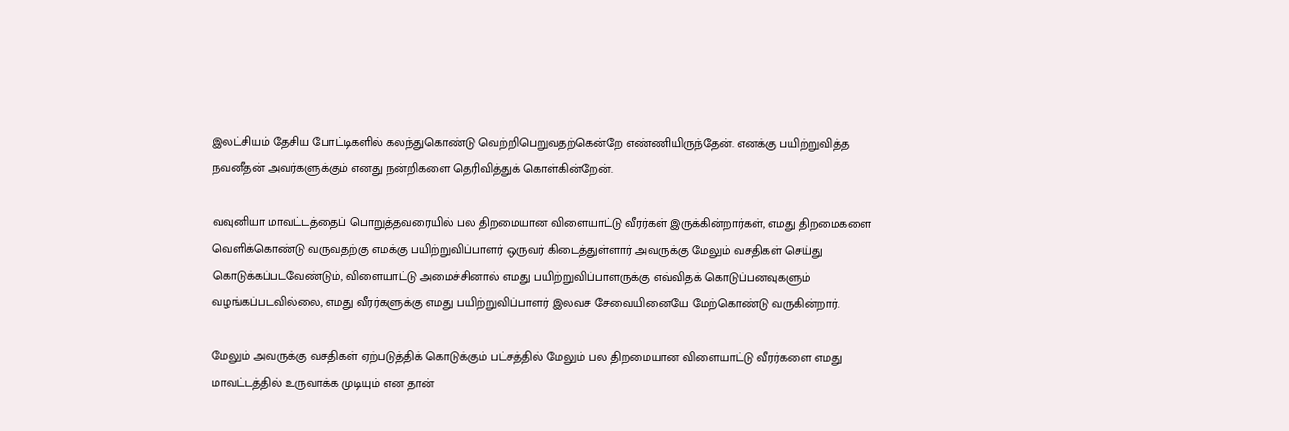இலட்சியம் தேசிய போட்டிகளில் கலந்துகொண்டு வெற்றிபெறுவதற்கென்றே எண்ணியிருந்தேன். எனக்கு பயிற்றுவித்த நவனீதன் அவர்களுக்கும் எனது நன்றிகளை தெரிவித்துக் கொள்கின்றேன்.

வவுனியா மாவட்டத்தைப் பொறுத்தவரையில் பல திறமையான விளையாட்டு வீரர்கள் இருக்கின்றார்கள், எமது திறமைகளை வெளிக்கொண்டு வருவதற்கு எமக்கு பயிற்றுவிப்பாளர் ஒருவர் கிடைத்துள்ளார் அவருக்கு மேலும் வசதிகள் செய்து கொடுக்கப்படவேண்டும், விளையாட்டு அமைச்சினால் எமது பயிற்றுவிப்பாளருக்கு எவ்விதக் கொடுப்பனவுகளும் வழங்கப்படவில்லை, எமது வீரர்களுக்கு எமது பயிற்றுவிப்பாளர் இலவச சேவையினையே மேற்கொண்டு வருகின்றார்.

மேலும் அவருக்கு வசதிகள் ஏற்படுத்திக் கொடுக்கும் பட்சத்தில் மேலும் பல திறமையான விளையாட்டு வீரர்களை எமது மாவட்டத்தில் உருவாக்க முடியும் என தான்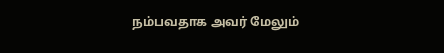நம்பவதாக அவர் மேலும்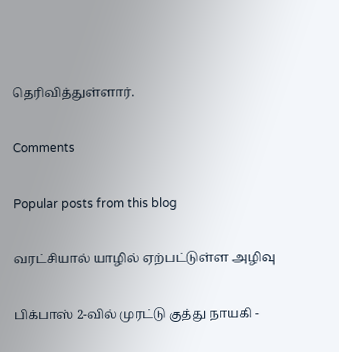தெரிவித்துள்ளார்.

Comments

Popular posts from this blog

வரட்சியால் யாழில் ஏற்பட்டுள்ள அழிவு

பிக்பாஸ் 2-வில் முரட்டு குத்து நாயகி -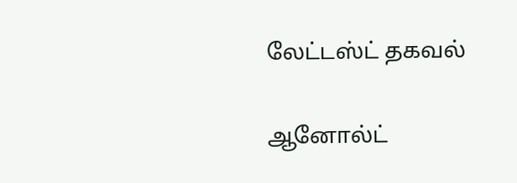லேட்டஸ்ட் தகவல்

ஆனோல்ட்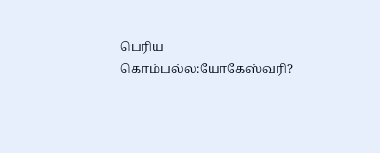பெரிய கொம்பல்ல:யோகேஸ்வரி?